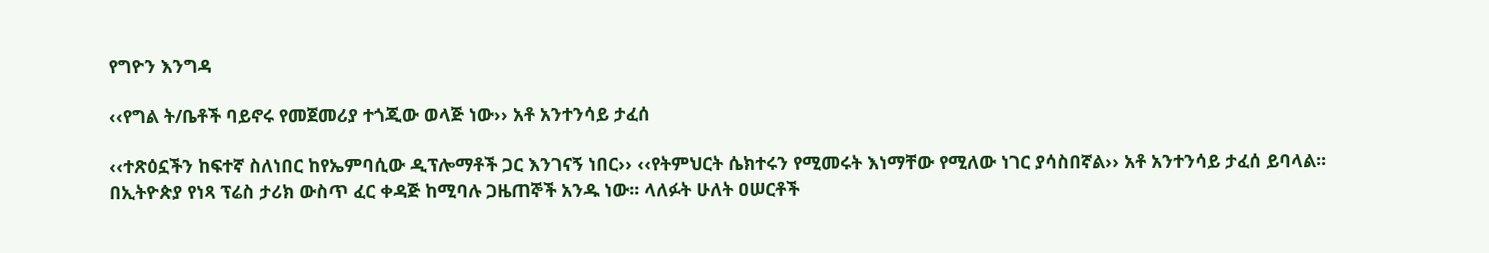የግዮን እንግዳ

‹‹የግል ት/ቤቶች ባይኖሩ የመጀመሪያ ተጎጂው ወላጅ ነው›› አቶ አንተንሳይ ታፈሰ

‹‹ተጽዕኗችን ከፍተኛ ስለነበር ከየኤምባሲው ዲፕሎማቶች ጋር እንገናኝ ነበር›› ‹‹የትምህርት ሴክተሩን የሚመሩት እነማቸው የሚለው ነገር ያሳስበኛል›› አቶ አንተንሳይ ታፈሰ ይባላል፡፡ በኢትዮጵያ የነጻ ፕሬስ ታሪክ ውስጥ ፈር ቀዳጅ ከሚባሉ ጋዜጠኞች አንዱ ነው፡፡ ላለፉት ሁለት ዐሠርቶች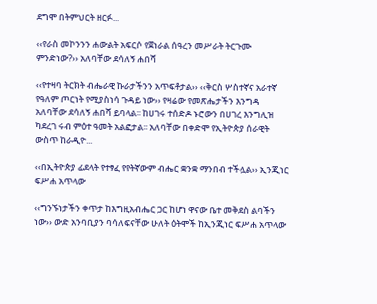ደግሞ በትምህርት ዘርፉ...

‹‹የራስ መኮንንን ሐውልት አፍርሶ የጀነራል ሰዓረን መሥራት ትርጉሙ ምንድነው?›› አለባቸው ደሳለኝ ሐበሻ

‹‹የተዛባ ትርክት ብሔራዊ ኩራታችንን አጥፍቶታል›› ‹‹ቅርስ ሦስተኛና አራተኛ የዓለም ጦርነት የሚያስነሳ ጉዳይ ነው›› የዛሬው የመጽሔታችን እንግዳ አለባቸው ደሳለኝ ሐበሻ ይባላል፡፡ ከሀገሩ ተሰድዶ ኑሮውን በሀገረ እንግሊዝ ካደረገ ሩብ ምዕተ ዓመት አልፎታል፡፡ አለባቸው በቀድሞ የኢትዮጵያ ሰራዊት ውስጥ ከራዲዮ...

‹‹በኢትዮጵያ ፊደላት የተፃፈ የየትኛውም ብሔር ቋንቋ ማንበብ ተችሏል›› ኢንጂነር ፍሥሐ አጥላው

‹‹ግንኙነታችን ቀጥታ ከእግዚአብሔር ጋር ከሆነ ዋናው ቤተ መቅደስ ልባችን ነው›› ውድ አንባቢያን ባሳለፍናቸው ሁለት ዕትሞች ከኢንጂነር ፍሥሐ አጥላው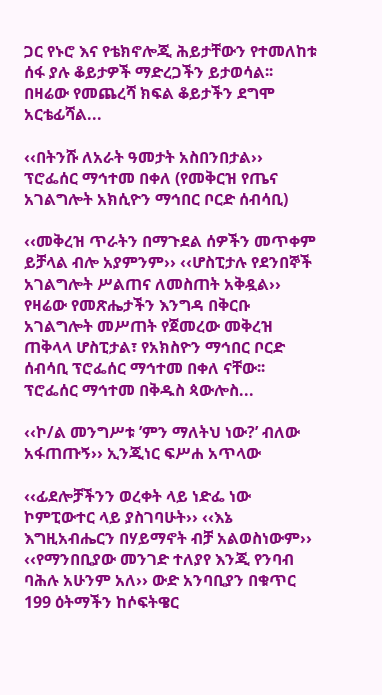ጋር የኑሮ እና የቴክኖሎጂ ሕይታቸውን የተመለከቱ ሰፋ ያሉ ቆይታዎች ማድረጋችን ይታወሳል፡፡ በዛሬው የመጨረሻ ክፍል ቆይታችን ደግሞ አርቴፊሻል...

‹‹በትንሹ ለአራት ዓመታት አስበንበታል›› ፕሮፌሰር ማኅተመ በቀለ (የመቅርዝ የጤና አገልግሎት አክሲዮን ማኅበር ቦርድ ሰብሳቢ)

‹‹መቅረዝ ጥራትን በማጉደል ሰዎችን መጥቀም ይቻላል ብሎ አያምንም›› ‹‹ሆስፒታሉ የደንበኞች አገልግሎት ሥልጠና ለመስጠት አቅዷል›› የዛሬው የመጽሔታችን እንግዳ በቅርቡ አገልግሎት መሥጠት የጀመረው መቅረዝ ጠቅላላ ሆስፒታል፣ የአክስዮን ማኅበር ቦርድ ሰብሳቢ ፕሮፌሰር ማኅተመ በቀለ ናቸው፡፡ ፕሮፌሰር ማኅተመ በቅዱስ ጳውሎስ...

‹‹ኮ/ል መንግሥቱ ’ምን ማለትህ ነው?’ ብለው አፋጠጡኝ›› ኢንጂነር ፍሥሐ አጥላው

‹‹ፊደሎቻችንን ወረቀት ላይ ነድፌ ነው ኮምፒውተር ላይ ያስገባሁት›› ‹‹እኔ እግዚአብሔርን በሃይማኖት ብቻ አልወስነውም›› ‹‹የማንበቢያው መንገድ ተለያየ እንጂ የንባብ ባሕሉ አሁንም አለ›› ውድ አንባቢያን በቁጥር 199 ዕትማችን ከሶፍትዌር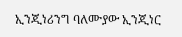ኢንጂነሪንግ ባለሙያው ኢንጂነር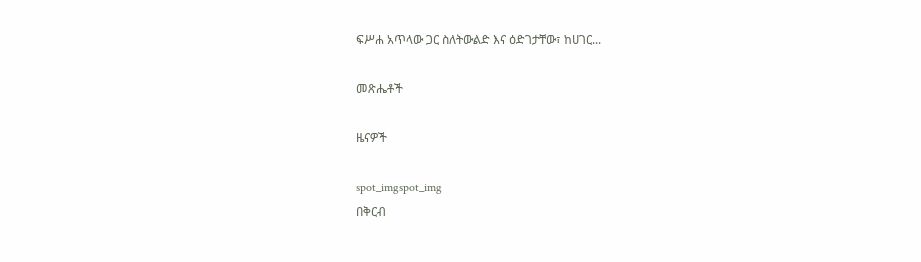ፍሥሐ አጥላው ጋር ስለትውልድ እና ዕድገታቸው፣ ከሀገር...

መጽሔቶች

ዜናዎች

spot_imgspot_img
በቅርብ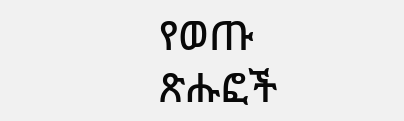የወጡ ጽሑፎች